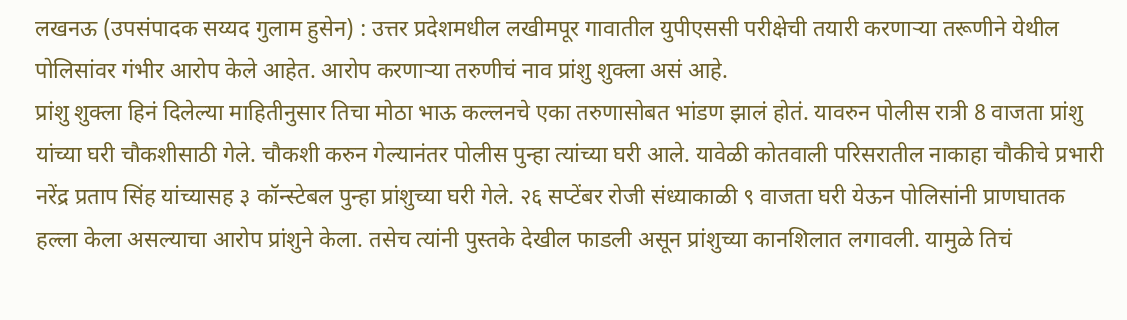लखनऊ (उपसंपादक सय्यद गुलाम हुसेन) : उत्तर प्रदेशमधील लखीमपूर गावातील युपीएससी परीक्षेची तयारी करणाऱ्या तरूणीने येथील पोलिसांवर गंभीर आरोप केले आहेत. आरोप करणाऱ्या तरुणीचं नाव प्रांशु शुक्ला असं आहे.
प्रांशु शुक्ला हिनं दिलेल्या माहितीनुसार तिचा मोठा भाऊ कल्लनचे एका तरुणासोबत भांडण झालं होतं. यावरुन पोलीस रात्री 8 वाजता प्रांशु यांच्या घरी चौकशीसाठी गेले. चौकशी करुन गेल्यानंतर पोलीस पुन्हा त्यांच्या घरी आले. यावेळी कोतवाली परिसरातील नाकाहा चौकीचे प्रभारी नरेंद्र प्रताप सिंह यांच्यासह ३ कॉन्स्टेबल पुन्हा प्रांशुच्या घरी गेले. २६ सप्टेंबर रोजी संध्याकाळी ९ वाजता घरी येऊन पोलिसांनी प्राणघातक हल्ला केला असल्याचा आरोप प्रांशुने केला. तसेच त्यांनी पुस्तके देखील फाडली असून प्रांशुच्या कानशिलात लगावली. यामुळे तिचं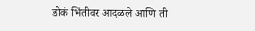डोकं भिंतीवर आदळले आणि ती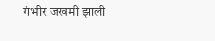गंभीर जखमी झाली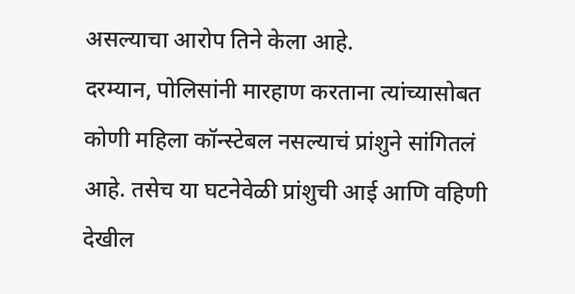असल्याचा आरोप तिने केला आहे.
दरम्यान, पोलिसांनी मारहाण करताना त्यांच्यासोबत कोणी महिला कॉन्स्टेबल नसल्याचं प्रांशुने सांगितलं आहे. तसेच या घटनेवेळी प्रांशुची आई आणि वहिणी देखील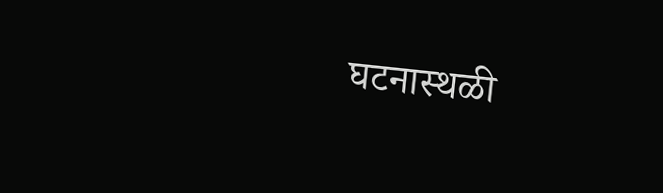घटनास्थळी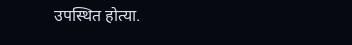उपस्थित होत्या.